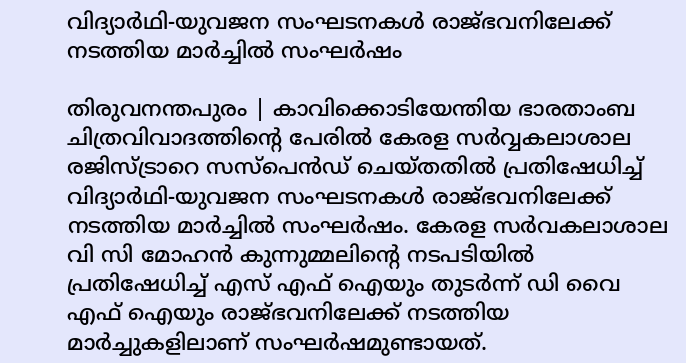വിദ്യാര്‍ഥി-യുവജന സംഘടനകള്‍ രാജ്ഭവനിലേക്ക് നടത്തിയ മാര്‍ച്ചില്‍ സംഘര്‍ഷം

തിരുവനന്തപുരം | കാവിക്കൊടിയേന്തിയ ഭാരതാംബ ചിത്രവിവാദത്തിന്റെ പേരില്‍ കേരള സര്‍വ്വകലാശാല രജിസ്ട്രാറെ സസ്‌പെന്‍ഡ് ചെയ്തതില്‍ പ്രതിഷേധിച്ച് വിദ്യാര്‍ഥി-യുവജന സംഘടനകള്‍ രാജ്ഭവനിലേക്ക് നടത്തിയ മാര്‍ച്ചില്‍ സംഘര്‍ഷം. കേരള സര്‍വകലാശാല വി സി മോഹന്‍ കുന്നുമ്മലിന്റെ നടപടിയില്‍ പ്രതിഷേധിച്ച് എസ് എഫ് ഐയും തുടര്‍ന്ന് ഡി വൈ എഫ് ഐയും രാജ്ഭവനിലേക്ക് നടത്തിയ മാര്‍ച്ചുകളിലാണ് സംഘര്‍ഷമുണ്ടായത്.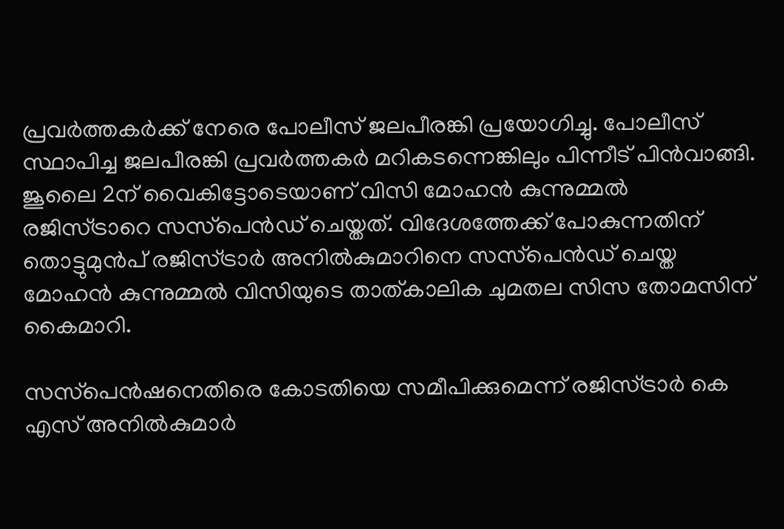പ്രവര്‍ത്തകര്‍ക്ക് നേരെ പോലീസ് ജലപീരങ്കി പ്രയോഗിച്ചു. പോലീസ് സ്ഥാപിച്ച ജലപീരങ്കി പ്രവര്‍ത്തകര്‍ മറികടന്നെങ്കിലും പിന്നീട് പിന്‍വാങ്ങി. ജൂലൈ 2ന് വൈകിട്ടോടെയാണ് വിസി മോഹന്‍ കുന്നുമ്മല്‍ രജിസ്ട്രാറെ സസ്‌പെന്‍ഡ് ചെയ്തത്. വിദേശത്തേക്ക് പോകുന്നതിന് തൊട്ടുമുന്‍പ് രജിസ്ട്രാര്‍ അനില്‍കുമാറിനെ സസ്‌പെന്‍ഡ് ചെയ്ത മോഹന്‍ കുന്നുമ്മല്‍ വിസിയുടെ താത്കാലിക ചുമതല സിസ തോമസിന് കൈമാറി.

സസ്‌പെന്‍ഷനെതിരെ കോടതിയെ സമീപിക്കുമെന്ന് രജിസ്ട്രാര്‍ കെ എസ് അനില്‍കുമാര്‍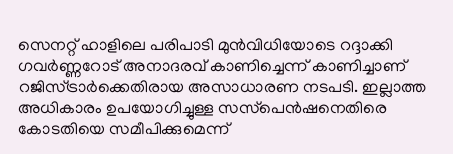സെനറ്റ് ഹാളിലെ പരിപാടി മുന്‍വിധിയോടെ റദ്ദാക്കി ഗവര്‍ണ്ണറോട് അനാദരവ് കാണിച്ചെന്ന് കാണിച്ചാണ് റജിസ്ട്രാര്‍ക്കെതിരായ അസാധാരണ നടപടി. ഇല്ലാത്ത അധികാരം ഉപയോഗിച്ചുള്ള സസ്‌പെന്‍ഷനെതിരെ കോടതിയെ സമീപിക്കുമെന്ന്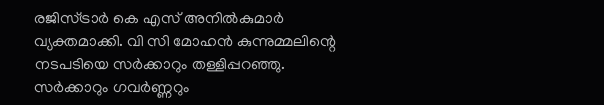രജിസ്ട്രാര്‍ കെ എസ് അനില്‍കുമാര്‍ വ്യക്തമാക്കി. വി സി മോഹന്‍ കുന്നുമ്മലിന്റെ നടപടിയെ സര്‍ക്കാറും തള്ളിപ്പറഞ്ഞു. സര്‍ക്കാറും ഗവര്‍ണ്ണറും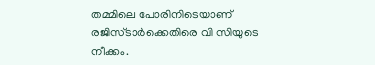തമ്മിലെ പോരിനിടെയാണ് രജിസ്ടാര്‍ക്കെതിരെ വി സിയുടെ നീക്കം.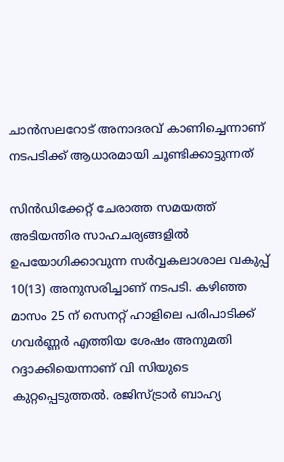ചാന്‍സലറോട് അനാദരവ് കാണിച്ചെന്നാണ് നടപടിക്ക് ആധാരമായി ചൂണ്ടിക്കാട്ടുന്നത്

സിന്‍ഡിക്കേറ്റ് ചേരാത്ത സമയത്ത് അടിയന്തിര സാഹചര്യങ്ങളില്‍ ഉപയോഗിക്കാവുന്ന സര്‍വ്വകലാശാല വകുപ്പ് 10(13) അനുസരിച്ചാണ് നടപടി. കഴിഞ്ഞ മാസം 25 ന് സെനറ്റ് ഹാളിലെ പരിപാടിക്ക് ഗവര്‍ണ്ണര്‍ എത്തിയ ശേഷം അനുമതി റദ്ദാക്കിയെന്നാണ് വി സിയുടെ കുറ്റപ്പെടുത്തല്‍. രജിസ്ട്രാര്‍ ബാഹ്യ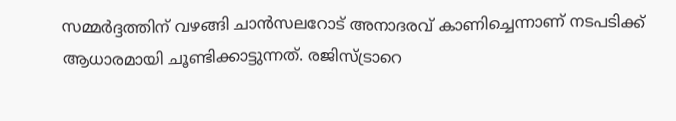സമ്മര്‍ദ്ദത്തിന് വഴങ്ങി ചാന്‍സലറോട് അനാദരവ് കാണിച്ചെന്നാണ് നടപടിക്ക് ആധാരമായി ചൂണ്ടിക്കാട്ടുന്നത്. രജിസ്ട്രാറെ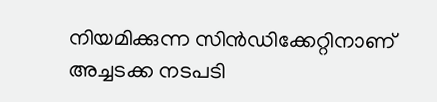നിയമിക്കുന്ന സിന്‍ഡിക്കേറ്റിനാണ് അച്ചടക്ക നടപടി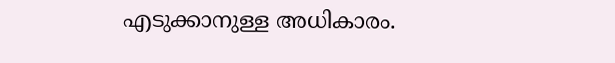എടുക്കാനുള്ള അധികാരം.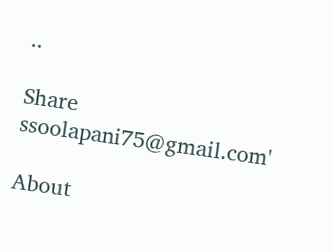..

Share
ssoolapani75@gmail.com'

About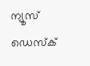ന്യൂസ് ഡെസ്ക്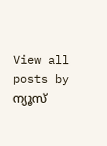View all posts by ന്യൂസ്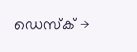ഡെസ്ക് →